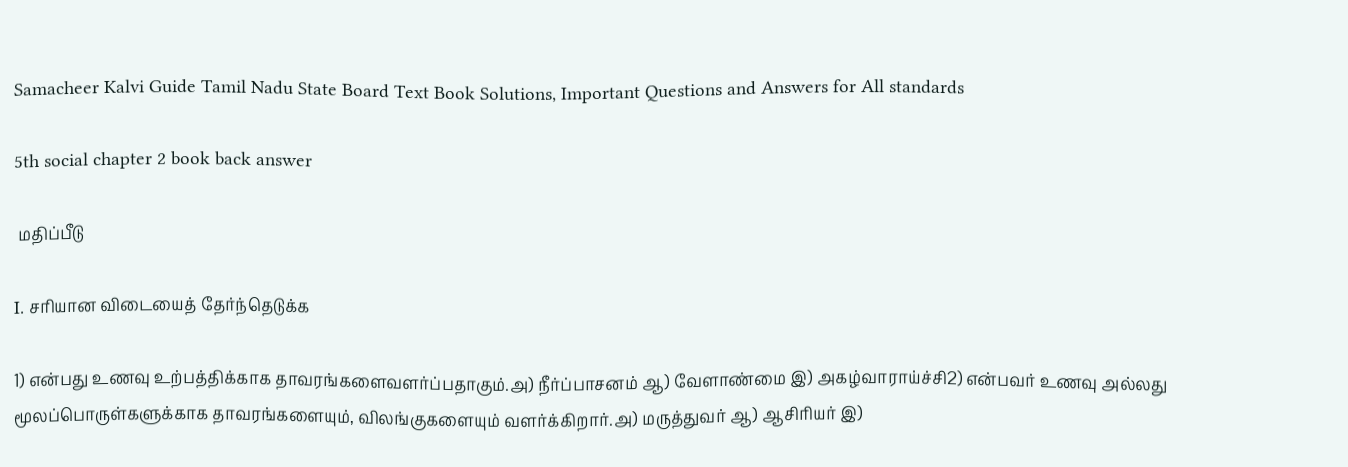Samacheer Kalvi Guide Tamil Nadu State Board Text Book Solutions, Important Questions and Answers for All standards

5th social chapter 2 book back answer

 மதிப்பீடு

I. சரியான விடையைத் தேர்ந்தெடுக்க

1) என்பது உணவு உற்பத்திக்காக தாவரங்களைவளர்ப்பதாகும்.அ) நீர்ப்பாசனம் ஆ) வேளாண்மை இ) அகழ்வாராய்ச்சி2) என்பவர் உணவு அல்லது மூலப்பொருள்களுக்காக தாவரங்களையும், விலங்குகளையும் வளர்க்கிறார்.அ) மருத்துவர் ஆ) ஆசிரியர் இ)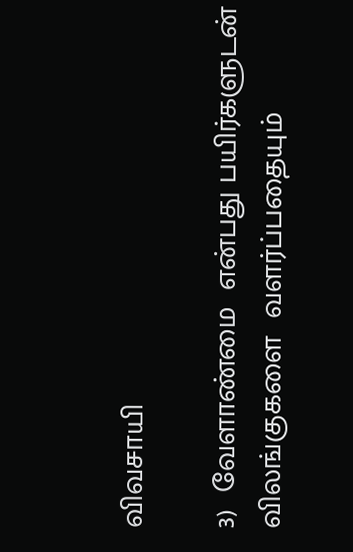விவசாயி

3)  வேளாண்மை  என்பது பயிர்களுடன் விலங்குகளை  வளர்ப்பதையும்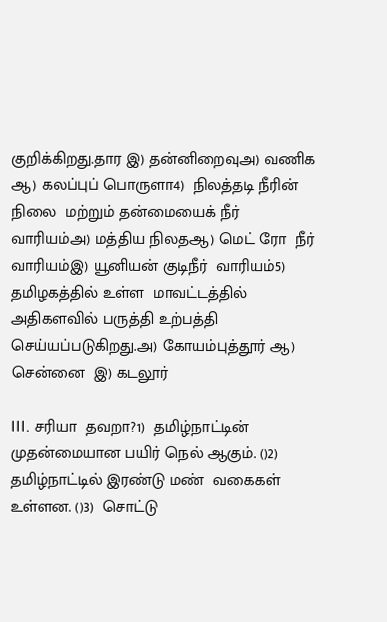குறிக்கிறது.தார இ) தன்னிறைவுஅ) வணிக ஆ) கலப்புப் பொருளா4)  நிலத்தடி நீரின் நிலை  மற்றும் தன்மையைக் நீர்  வாரியம்அ) மத்திய நிலதஆ) மெட் ரோ  நீர்  வாரியம்இ) யூனியன் குடிநீர்  வாரியம்5) தமிழகத்தில் உள்ள  மாவட்டத்தில் அதிகளவில் பருத்தி உற்பத்தி செய்யப்படுகிறது.அ) கோயம்புத்தூர் ஆ) சென்னை  இ) கடலூர்

III. சரியா  தவறா?1)  தமிழ்நாட்டின் முதன்மையான பயிர் நெல் ஆகும். ()2)  தமிழ்நாட்டில் இரண்டு மண்  வகைகள் உள்ளன. ()3)  சொட்டு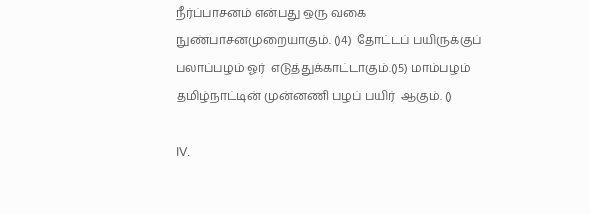நீர்ப்பாசனம் என்பது ஒரு வகை  நுண்பாசனமுறையாகும். ()4)  தோட்டப் பயிருக்குப் பலாப்பழம் ஓர்  எடுத்துக்காட்டாகும்.()5) மாம்பழம் தமிழ்நாட்டின் முன்னணி பழப் பயிர்  ஆகும். ()

IV.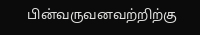பின்வருவனவற்றிற்கு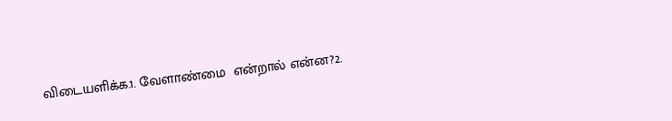விடையளிக்க.1. வேளாண்மை  என்றால் என்ன?2.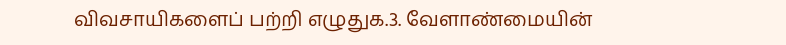விவசாயிகளைப் பற்றி எழுதுக.3. வேளாண்மையின்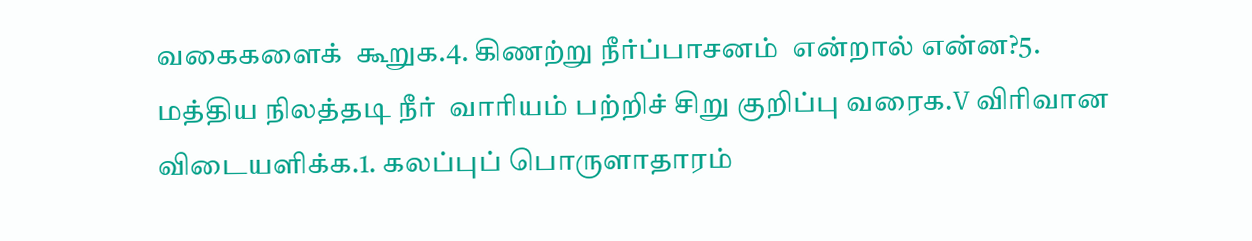வகைகளைக்  கூறுக.4. கிணற்று நீர்ப்பாசனம்  என்றால் என்ன?5. மத்திய நிலத்தடி நீர்  வாரியம் பற்றிச் சிறு குறிப்பு வரைக.V விரிவான விடையளிக்க.1. கலப்புப் பொருளாதாரம்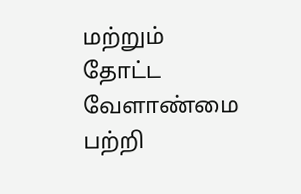மற்றும் தோட்ட வேளாண்மை பற்றி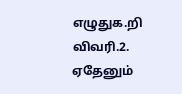எழுதுக.றி விவரி.2. ஏதேனும்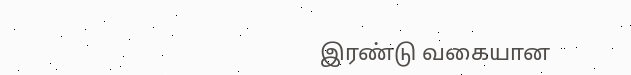இரண்டு வகையான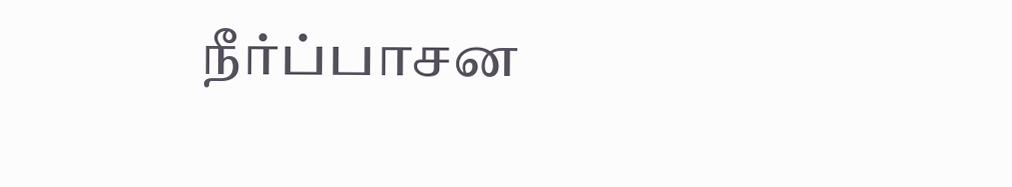நீர்ப்பாசன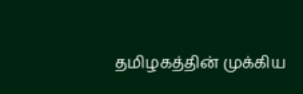தமிழகத்தின் முக்கிய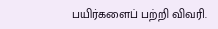பயிர்களைப் பற்றி விவரி.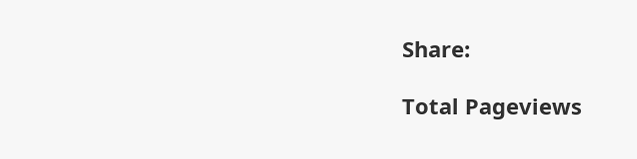Share:

Total Pageviews